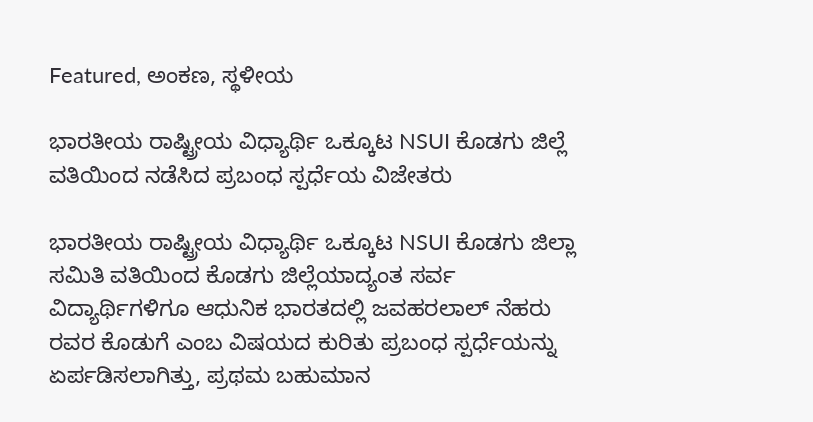Featured, ಅಂಕಣ, ಸ್ಥಳೀಯ

ಭಾರತೀಯ ರಾಷ್ಟ್ರೀಯ ವಿಧ್ಯಾರ್ಥಿ ಒಕ್ಕೂಟ NSUI ಕೊಡಗು ಜಿಲ್ಲೆ ವತಿಯಿಂದ ನಡೆಸಿದ ಪ್ರಬಂಧ ಸ್ಪರ್ಧೆಯ ವಿಜೇತರು

ಭಾರತೀಯ ರಾಷ್ಟ್ರೀಯ ವಿಧ್ಯಾರ್ಥಿ ಒಕ್ಕೂಟ NSUI ಕೊಡಗು ಜಿಲ್ಲಾ ಸಮಿತಿ ವತಿಯಿಂದ ಕೊಡಗು ಜಿಲ್ಲೆಯಾದ್ಯಂತ ಸರ್ವ ವಿದ್ಯಾರ್ಥಿಗಳಿಗೂ ಆಧುನಿಕ ಭಾರತದಲ್ಲಿ ಜವಹರಲಾಲ್ ನೆಹರು ರವರ ಕೊಡುಗೆ ಎಂಬ ವಿಷಯದ ಕುರಿತು ಪ್ರಬಂಧ ಸ್ಪರ್ಧೆಯನ್ನು ಏರ್ಪಡಿಸಲಾಗಿತ್ತು, ಪ್ರಥಮ ಬಹುಮಾನ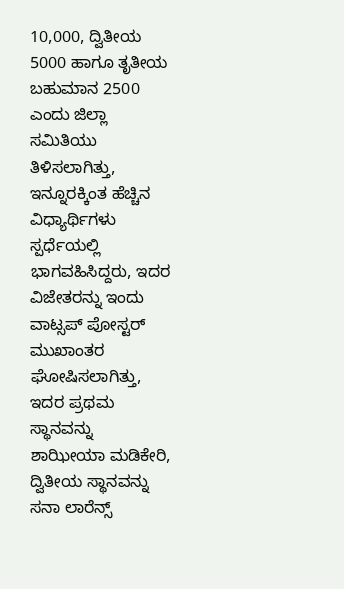10,000, ದ್ವಿತೀಯ 5000 ಹಾಗೂ ತೃತೀಯ ಬಹುಮಾನ 2500 ಎಂದು ಜಿಲ್ಲಾ ಸಮಿತಿಯು ತಿಳಿಸಲಾಗಿತ್ತು, ಇನ್ನೂರಕ್ಕಿಂತ ಹೆಚ್ಚಿನ ವಿಧ್ಯಾರ್ಥಿಗಳು ಸ್ಪರ್ಧೆಯಲ್ಲಿ ಭಾಗವಹಿಸಿದ್ದರು, ಇದರ ವಿಜೇತರನ್ನು ಇಂದು ವಾಟ್ಸಪ್ ಪೋಸ್ಟರ್ ಮುಖಾಂತರ ಘೋಷಿಸಲಾಗಿತ್ತು, ಇದರ ಪ್ರಥಮ ಸ್ಥಾನವನ್ನು ಶಾಝೀಯಾ ಮಡಿಕೇರಿ, ದ್ವಿತೀಯ ಸ್ಥಾನವನ್ನು ಸನಾ ಲಾರೆನ್ಸ್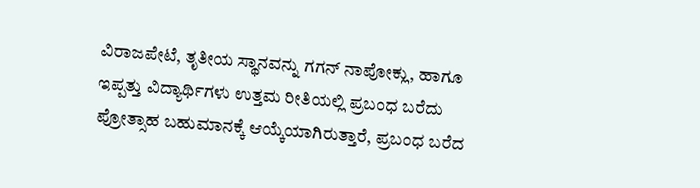ವಿರಾಜಪೇಟೆ, ತೃತೀಯ ಸ್ಥಾನವನ್ನು ಗಗನ್ ನಾಪೋಕ್ಲು, ಹಾಗೂ ಇಪ್ಪತ್ತು ವಿದ್ಯಾರ್ಥಿಗಳು ಉತ್ತಮ ರೀತಿಯಲ್ಲಿ ಪ್ರಬಂಧ ಬರೆದು ಪ್ರೋತ್ಸಾಹ ಬಹುಮಾನಕ್ಕೆ ಆಯ್ಕೆಯಾಗಿರುತ್ತಾರೆ, ಪ್ರಬಂಧ ಬರೆದ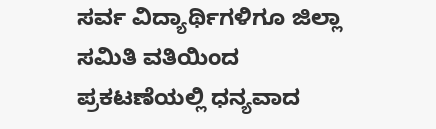ಸರ್ವ ವಿದ್ಯಾರ್ಥಿಗಳಿಗೂ ಜಿಲ್ಲಾ ಸಮಿತಿ ವತಿಯಿಂದ ಪ್ರಕಟಣೆಯಲ್ಲಿ ಧನ್ಯವಾದ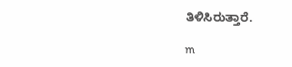ತಿಳಿಸಿರುತ್ತಾರೆ.

m